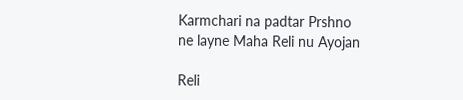Karmchari na padtar Prshno ne layne Maha Reli nu Ayojan

Reli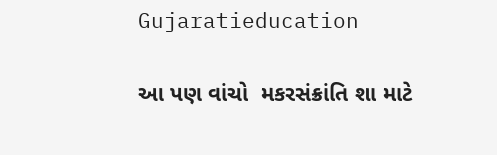Gujaratieducation

આ પણ વાંચો  મકરસંક્રાંતિ શા માટે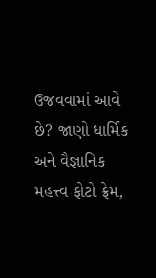ઉજવવામાં આવે છે? જાણો ધાર્મિક અને વૈજ્ઞાનિક મહત્ત્વ ફોટો ફ્રેમ,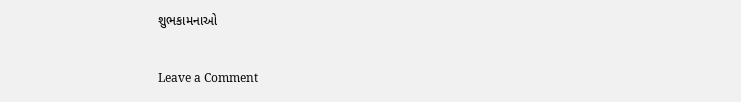શુભકામનાઓ

Leave a Comment